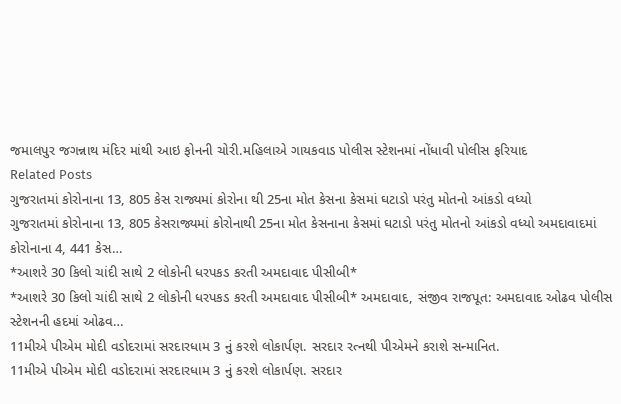જમાલપુર જગન્નાથ મંદિર માંથી આઇ ફોનની ચોરી.મહિલાએ ગાયકવાડ પોલીસ સ્ટેશનમાં નોંધાવી પોલીસ ફરિયાદ
Related Posts
ગુજરાતમાં કોરોનાના 13, 805 કેસ રાજ્યમાં કોરોના થી 25ના મોત કેસના કેસમાં ઘટાડો પરંતુ મોતનો આંકડો વધ્યો
ગુજરાતમાં કોરોનાના 13, 805 કેસરાજ્યમાં કોરોનાથી 25ના મોત કેસનાના કેસમાં ઘટાડો પરંતુ મોતનો આંકડો વધ્યો અમદાવાદમાં કોરોનાના 4, 441 કેસ…
*આશરે 30 કિલો ચાંદી સાથે 2 લોકોની ધરપકડ કરતી અમદાવાદ પીસીબી*
*આશરે 30 કિલો ચાંદી સાથે 2 લોકોની ધરપકડ કરતી અમદાવાદ પીસીબી* અમદાવાદ, સંજીવ રાજપૂત: અમદાવાદ ઓઢવ પોલીસ સ્ટેશનની હદમાં ઓઢવ…
11મીએ પીએમ મોદી વડોદરામાં સરદારધામ 3 નું કરશે લોકાર્પણ. સરદાર રત્નથી પીએમને કરાશે સન્માનિત.
11મીએ પીએમ મોદી વડોદરામાં સરદારધામ 3 નું કરશે લોકાર્પણ. સરદાર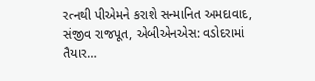રત્નથી પીએમને કરાશે સન્માનિત અમદાવાદ, સંજીવ રાજપૂત, એબીએનએસ: વડોદરામાં તૈયાર…